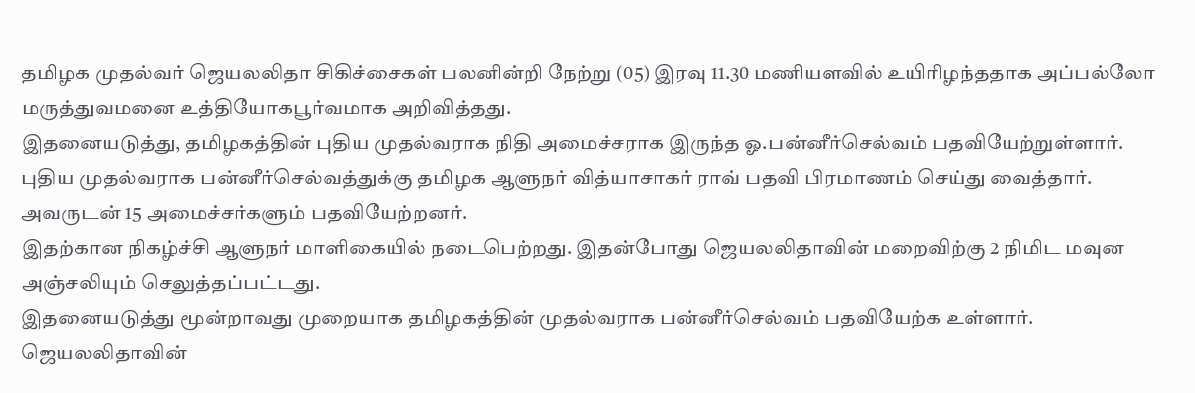தமிழக முதல்வர் ஜெயலலிதா சிகிச்சைகள் பலனின்றி நேற்று (05) இரவு 11.30 மணியளவில் உயிரிழந்ததாக அப்பல்லோ மருத்துவமனை உத்தியோகபூர்வமாக அறிவித்தது.
இதனையடுத்து, தமிழகத்தின் புதிய முதல்வராக நிதி அமைச்சராக இருந்த ஓ.பன்னீர்செல்வம் பதவியேற்றுள்ளார்.
புதிய முதல்வராக பன்னீர்செல்வத்துக்கு தமிழக ஆளுநர் வித்யாசாகர் ராவ் பதவி பிரமாணம் செய்து வைத்தார். அவருடன் 15 அமைச்சர்களும் பதவியேற்றனர்.
இதற்கான நிகழ்ச்சி ஆளுநர் மாளிகையில் நடைபெற்றது. இதன்போது ஜெயலலிதாவின் மறைவிற்கு 2 நிமிட மவுன அஞ்சலியும் செலுத்தப்பட்டது.
இதனையடுத்து மூன்றாவது முறையாக தமிழகத்தின் முதல்வராக பன்னீர்செல்வம் பதவியேற்க உள்ளார். ஜெயலலிதாவின்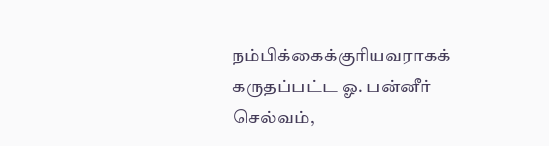நம்பிக்கைக்குரியவராகக் கருதப்பட்ட ஓ. பன்னீர் செல்வம்,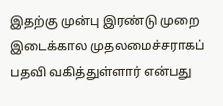இதற்கு முன்பு இரண்டு முறை இடைக்கால முதலமைச்சராகப் பதவி வகித்துள்ளார் என்பது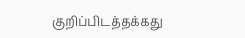குறிப்பிடத்தக்கது